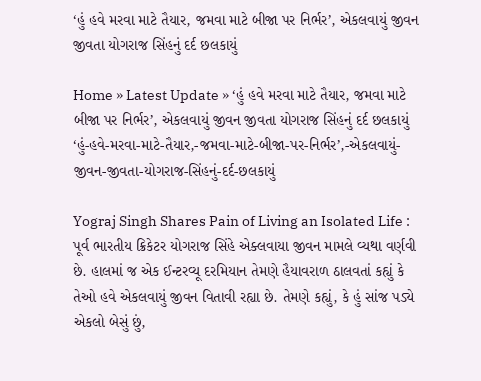‘હું હવે મરવા માટે તૈયાર, જમવા માટે બીજા પર નિર્ભર’, એકલવાયું જીવન જીવતા યોગરાજ સિંહનું દર્દ છલકાયું

Home » Latest Update » ‘હું હવે મરવા માટે તૈયાર, જમવા માટે બીજા પર નિર્ભર’, એકલવાયું જીવન જીવતા યોગરાજ સિંહનું દર્દ છલકાયું
‘હું-હવે-મરવા-માટે-તૈયાર,-જમવા-માટે-બીજા-પર-નિર્ભર’,-એકલવાયું-જીવન-જીવતા-યોગરાજ-સિંહનું-દર્દ-છલકાયું

Yograj Singh Shares Pain of Living an Isolated Life : પૂર્વ ભારતીય ક્રિકેટર યોગરાજ સિંહે એક્લવાયા જીવન મામલે વ્યથા વર્ણવી છે. હાલમાં જ એક ઈન્ટરવ્યૂ દરમિયાન તેમણે હૈયાવરાળ ઠાલવતાં કહ્યું કે તેઓ હવે એકલવાયું જીવન વિતાવી રહ્યા છે. તેમણે કહ્યું, કે હું સાંજ પડ્યે એકલો બેસું છું,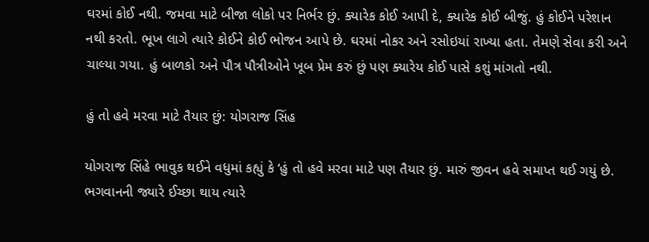ઘરમાં કોઈ નથી. જમવા માટે બીજા લોકો પર નિર્ભર છું. ક્યારેક કોઈ આપી દે, ક્યારેક કોઈ બીજું. હું કોઈને પરેશાન નથી કરતો. ભૂખ લાગે ત્યારે કોઈને કોઈ ભોજન આપે છે. ઘરમાં નોકર અને રસોઇયાં રાખ્યા હતા. તેમણે સેવા કરી અને ચાલ્યા ગયા. હું બાળકો અને પૌત્ર પૌત્રીઓને ખૂબ પ્રેમ કરું છું પણ ક્યારેય કોઈ પાસે કશું માંગતો નથી.

હું તો હવે મરવા માટે તૈયાર છું: યોગરાજ સિંહ

યોગરાજ સિંહે ભાવુક થઈને વધુમાં કહ્યું કે ‘હું તો હવે મરવા માટે પણ તૈયાર છું. મારું જીવન હવે સમાપ્ત થઈ ગયું છે. ભગવાનની જ્યારે ઈચ્છા થાય ત્યારે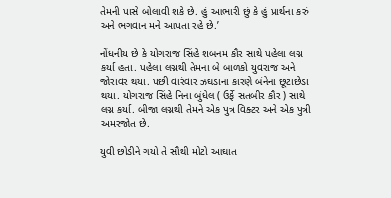તેમની પાસે બોલાવી શકે છે. હું આભારી છું કે હું પ્રાર્થના કરું અને ભગવાન મને આપતા રહે છે.’

નોંધનીય છે કે યોગરાજ સિંહે શબનમ કૌર સાથે પહેલા લગ્ન કર્યા હતા. પહેલા લગ્નથી તેમના બે બાળકો યુવરાજ અને જોરાવર થયા. પછી વારંવાર ઝઘડાના કારણે બંનેના છૂટાછેડા થયા. યોગરાજ સિંહે નિના બુંધેલ ( ઉર્ફે સતબીર કૌર ) સાથે લગ્ન કર્યા. બીજા લગ્નથી તેમને એક પુત્ર વિક્ટર અને એક પુત્રી અમરજોત છે.

યુવી છોડીને ગયો તે સૌથી મોટો આઘાત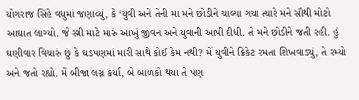યોગરાજ સિંહે વધુમાં જણાવ્યું, કે ‘યુવી અને તેની મા મને છોડીને ચાલ્યા ગયા ત્યારે મને સૌથી મોટો આઘાત લાગ્યો. જે સ્ત્રી માટે મારું આખું જીવન અને યુવાની આપી દીધી. તે મને છોડીને જતી રહી. હું ઘણીવાર વિચારું છું કે ઘડપણમાં મારી સાથે કોઈ કેમ નથી? મેં યુવીને ક્રિકેટ રમતા શિખવાડ્યું, તે રમ્યો અને જતો રહ્યો. મેં બીજા લગ્ન કર્યા, બે બાળકો થયા તે પણ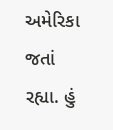અમેરિકા જતાં રહ્યા. હું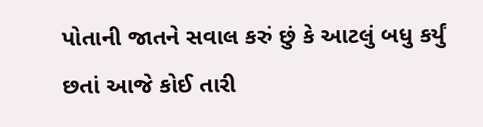પોતાની જાતને સવાલ કરું છું કે આટલું બધુ કર્યું છતાં આજે કોઈ તારી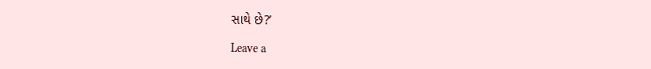સાથે છે?’

Leave a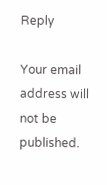Reply

Your email address will not be published.